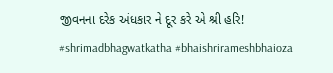જીવનના દરેક અંધકાર ને દૂર કરે એ શ્રી હરિ!
#shrimadbhagwatkatha #bhaishrirameshbhaioza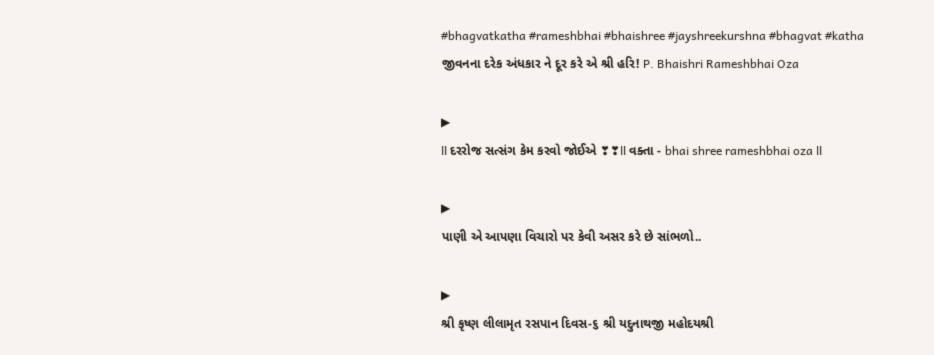#bhagvatkatha #rameshbhai #bhaishree #jayshreekurshna #bhagvat #katha જીવનના દરેક અંધકાર ને દૂર કરે એ શ્રી હરિ! P. Bhaishri Rameshbhai Oza

▶
ll દરરોજ સત્સંગ કેમ કરવો જોઈએ ❣❣ll વક્તા - bhai shree rameshbhai oza ll

▶
પાણી એ આપણા વિચારો પર કેવી અસર કરે છે સાંભળો..

▶
શ્રી કૃષ્ણ લીલામૃત રસપાન દિવસ-૬ શ્રી યદુનાથજી મહોદયશ્રી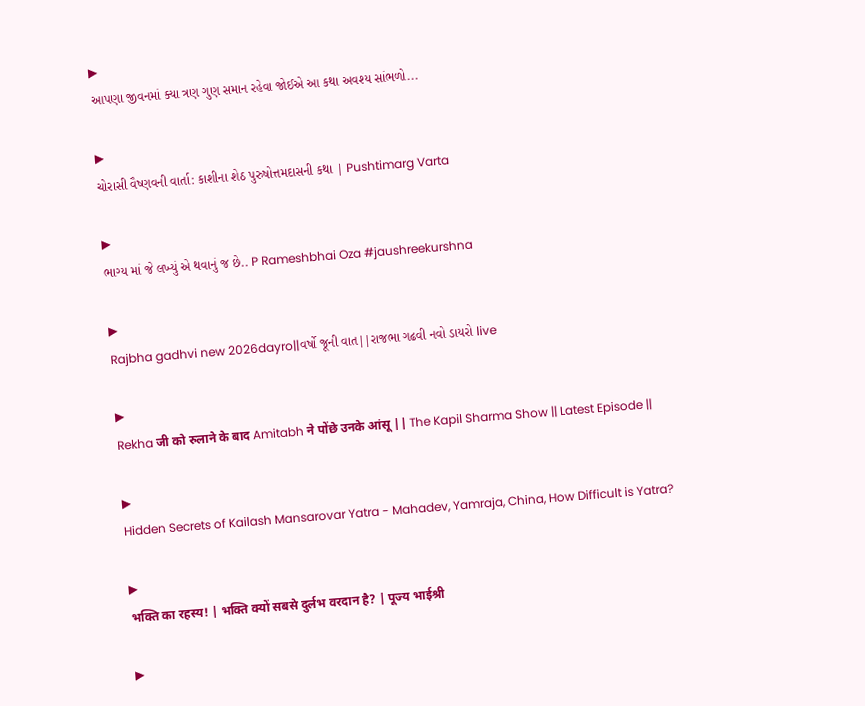▶
આપણા જીવનમાં ક્યા ત્રણ ગુણ સમાન રહેવા જોઈએ આ કથા અવશ્ય સાંભળો...

▶
ચોરાસી વૈષ્ણવની વાર્તા: કાશીના શેઠ પુરુષોત્તમદાસની કથા | Pushtimarg Varta

▶
ભાગ્ય માં જે લખ્યું એ થવાનું જ છે.. P Rameshbhai Oza #jaushreekurshna

▶
Rajbha gadhvi new 2026dayro||વર્ષો જૂની વાત||રાજભા ગઢવી નવો ડાયરો live

▶
Rekha जी को रुलाने के बाद Amitabh ने पोंछे उनके आंसू || The Kapil Sharma Show || Latest Episode ||

▶
Hidden Secrets of Kailash Mansarovar Yatra - Mahadev, Yamraja, China, How Difficult is Yatra?

▶
भक्ति का रहस्य! | भक्ति क्यों सबसे दुर्लभ वरदान है? | पूज्य भाईश्री

▶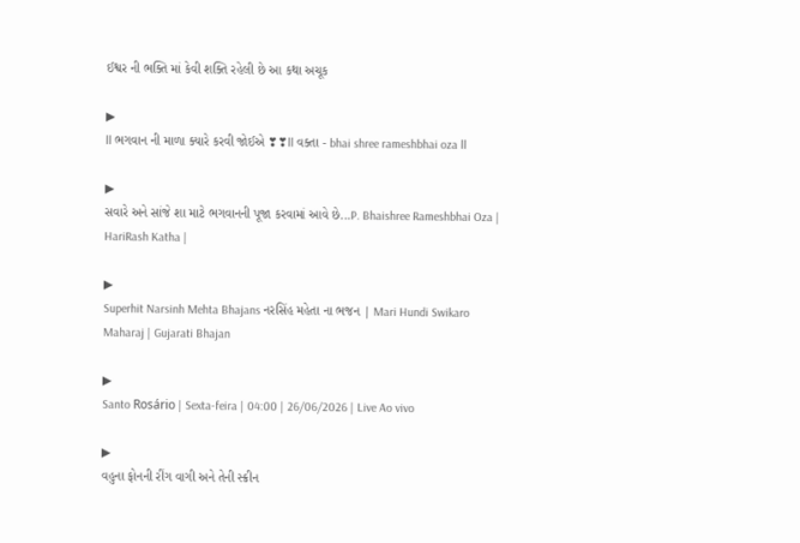ઈશ્વર ની ભક્તિ માં કેવી શક્તિ રહેલી છે આ કથા અચૂક

▶
ll ભગવાન ની માળા ક્યારે કરવી જોઈએ ❣❣ll વક્તા - bhai shree rameshbhai oza ll

▶
સવારે અને સાંજે શા માટે ભગવાનની પૂજા કરવામાં આવે છે...P. Bhaishree Rameshbhai Oza | HariRash Katha |

▶
Superhit Narsinh Mehta Bhajans નરસિંહ મહેતા ના ભજન | Mari Hundi Swikaro Maharaj | Gujarati Bhajan

▶
Santo Rosário | Sexta-feira | 04:00 | 26/06/2026 | Live Ao vivo

▶
વહુના ફોનની રીંગ વાગી અને તેની સ્ક્રીન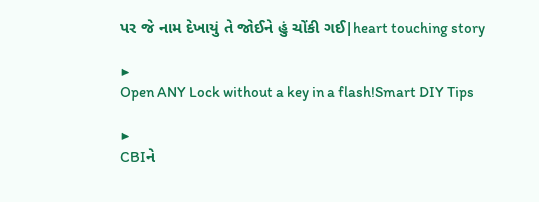પર જે નામ દેખાયું તે જોઈને હું ચોંકી ગઈ|heart touching story

▶
Open ANY Lock without a key in a flash!Smart DIY Tips

▶
CBIને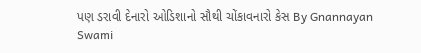પણ ડરાવી દેનારો ઓડિશાનો સૌથી ચોંકાવનારો કેસ By Gnannayan Swami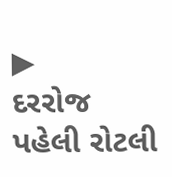▶
દરરોજ પહેલી રોટલી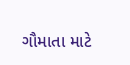ગૌમાતા માટે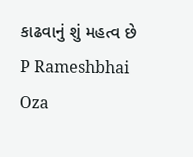કાઢવાનું શું મહત્વ છે P Rameshbhai Oza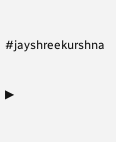#jayshreekurshna

▶